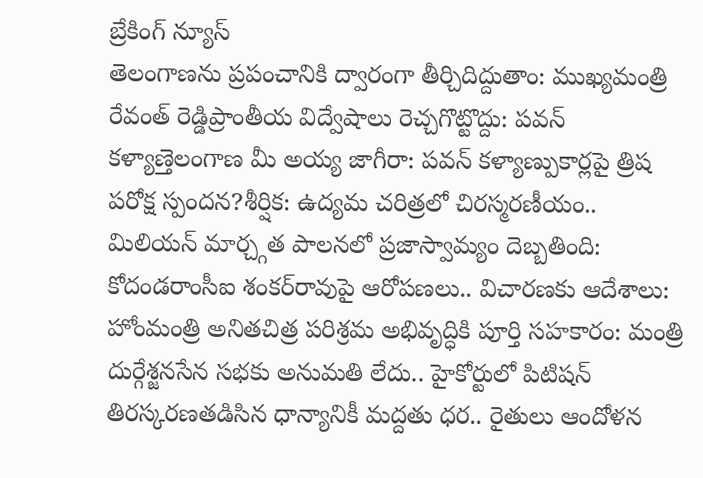బ్రేకింగ్ న్యూస్
తెలంగాణను ప్రపంచానికి ద్వారంగా తీర్చిదిద్దుతాం: ముఖ్యమంత్రి రేవంత్ రెడ్డిప్రాంతీయ విద్వేషాలు రెచ్చగొట్టొద్దు: పవన్ కళ్యాణ్తెలంగాణ మీ అయ్య జాగీరా: పవన్ కళ్యాణ్పుకార్లపై త్రిష పరోక్ష స్పందన?శీర్షిక: ఉద్యమ చరిత్రలో చిరస్మరణీయం.. మిలియన్ మార్చ్గత పాలనలో ప్రజాస్వామ్యం దెబ్బతింది: కోదండరాంసీఐ శంకర్‌రావుపై ఆరోపణలు.. విచారణకు ఆదేశాలు: హోంమంత్రి అనితచిత్ర పరిశ్రమ అభివృద్ధికి పూర్తి సహకారం: మంత్రి దుర్గేశ్జనసేన సభకు అనుమతి లేదు.. హైకోర్టులో పిటిషన్ తిరస్కరణతడిసిన ధాన్యానికీ మద్దతు ధర.. రైతులు ఆందోళన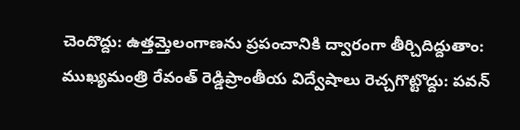చెందొద్దు: ఉత్తమ్తెలంగాణను ప్రపంచానికి ద్వారంగా తీర్చిదిద్దుతాం: ముఖ్యమంత్రి రేవంత్ రెడ్డిప్రాంతీయ విద్వేషాలు రెచ్చగొట్టొద్దు: పవన్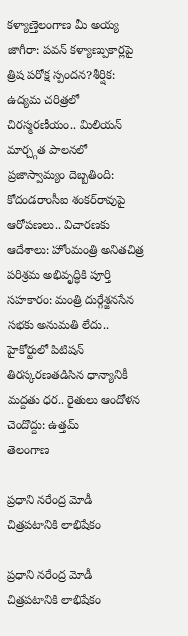కళ్యాణ్తెలంగాణ మీ అయ్య జాగీరా: పవన్ కళ్యాణ్పుకార్లపై త్రిష పరోక్ష స్పందన?శీర్షిక: ఉద్యమ చరిత్రలో చిరస్మరణీయం.. మిలియన్ మార్చ్గత పాలనలో ప్రజాస్వామ్యం దెబ్బతింది: కోదండరాంసీఐ శంకర్‌రావుపై ఆరోపణలు.. విచారణకు ఆదేశాలు: హోంమంత్రి అనితచిత్ర పరిశ్రమ అభివృద్ధికి పూర్తి సహకారం: మంత్రి దుర్గేశ్జనసేన సభకు అనుమతి లేదు.. హైకోర్టులో పిటిషన్ తిరస్కరణతడిసిన ధాన్యానికీ మద్దతు ధర.. రైతులు ఆందోళన చెందొద్దు: ఉత్తమ్
తెలంగాణ

ప్రధాని నరేంద్ర మోడీ చిత్రపటానికి లాభిషేకం

ప్రధాని నరేంద్ర మోడీ చిత్రపటానికి లాభిషేకం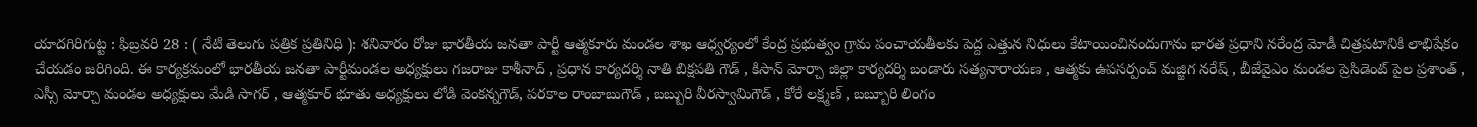యాదగిరిగుట్ట : ఫిబ్రవరి 28 : ( నేటి తెలుగు పత్రిక ప్రతినిధి ): శనివారం రోజు భారతీయ జనతా పార్టీ ఆత్మకూరు మండల శాఖ ఆధ్వర్యంలో కేంద్ర ప్రభుత్వం గ్రామ పంచాయతీలకు పెద్ద ఎత్తున నిధులు కేటాయించినందుగాను భారత ప్రధాని నరేంద్ర మోడీ చిత్రపటానికి లాభిషేకం చేయడం జరిగింది. ఈ కార్యక్రమంలో భారతీయ జనతా పార్టీమండల అధ్యక్షులు గజరాజు కాశీనాద్ , ప్రధాన కార్యదర్శి నాతి బిక్షపతి గౌడ్ , కిసాన్ మోర్చా జిల్లా కార్యదర్శి బండారు సత్యనారాయణ , ఆత్మకు ఉపసర్పంచ్ మజ్జిగ నరేష్ , బీజేవైఎం మండల ప్రెసిడెంట్ పైల ప్రశాంత్ , ఎస్సీ మోర్చా మండల అధ్యక్షులు మేడి సాగర్ , ఆత్మకూర్ భూతు అధ్యక్షులు లోడి వెంకన్నగౌడ్, పరకాల రాంబాబుగౌడ్ , బబ్బురి వీరస్వామిగౌడ్ , కోరే లక్ష్మణ్ , బబ్బూరి లింగం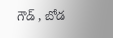గౌడ్ , బోడ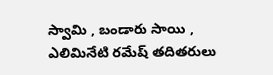స్వామి , బండారు సాయి , ఎలిమినేటి రమేష్ తదితరులు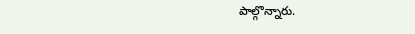పాల్గొన్నారు.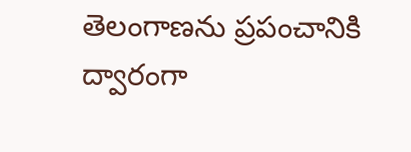తెలంగాణను ప్రపంచానికి ద్వారంగా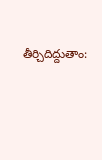తీర్చిదిద్దుతాం: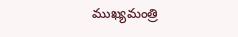ముఖ్యమంత్రి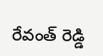రేవంత్ రెడ్డి